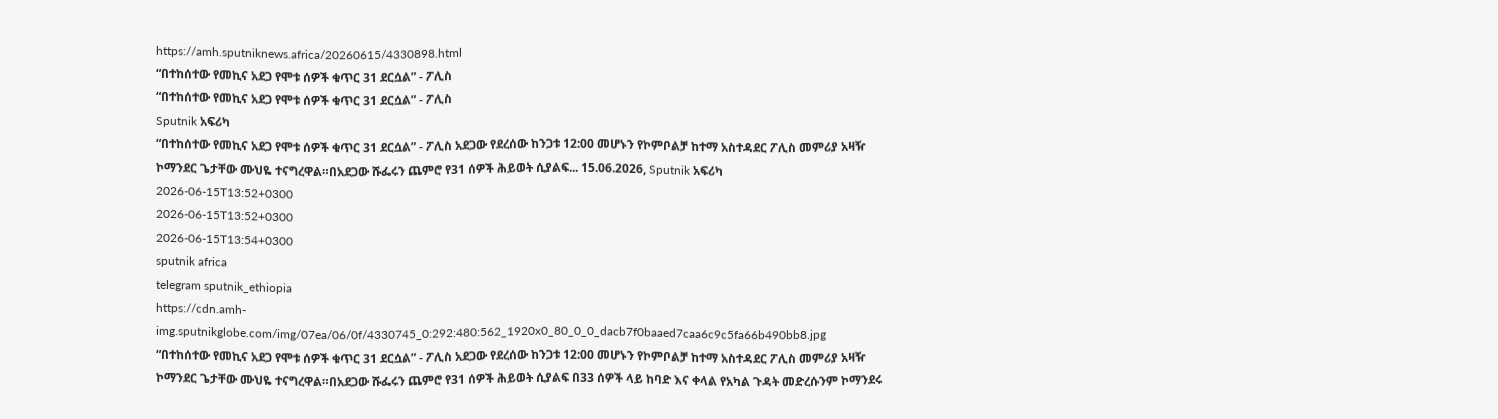https://amh.sputniknews.africa/20260615/4330898.html
“በተከሰተው የመኪና አደጋ የሞቱ ሰዎች ቁጥር 31 ደርሷል” - ፖሊስ
“በተከሰተው የመኪና አደጋ የሞቱ ሰዎች ቁጥር 31 ደርሷል” - ፖሊስ
Sputnik አፍሪካ
“በተከሰተው የመኪና አደጋ የሞቱ ሰዎች ቁጥር 31 ደርሷል” - ፖሊስ አደጋው የደረሰው ከንጋቱ 12:00 መሆኑን የኮምቦልቻ ከተማ አስተዳደር ፖሊስ መምሪያ አዛዥ ኮማንደር ጌታቸው ሙህዬ ተናግረዋል።በአደጋው ሹፌሩን ጨምሮ የ31 ሰዎች ሕይወት ሲያልፍ... 15.06.2026, Sputnik አፍሪካ
2026-06-15T13:52+0300
2026-06-15T13:52+0300
2026-06-15T13:54+0300
sputnik africa
telegram sputnik_ethiopia
https://cdn.amh-img.sputnikglobe.com/img/07ea/06/0f/4330745_0:292:480:562_1920x0_80_0_0_dacb7f0baaed7caa6c9c5fa66b490bb8.jpg
“በተከሰተው የመኪና አደጋ የሞቱ ሰዎች ቁጥር 31 ደርሷል” - ፖሊስ አደጋው የደረሰው ከንጋቱ 12:00 መሆኑን የኮምቦልቻ ከተማ አስተዳደር ፖሊስ መምሪያ አዛዥ ኮማንደር ጌታቸው ሙህዬ ተናግረዋል።በአደጋው ሹፌሩን ጨምሮ የ31 ሰዎች ሕይወት ሲያልፍ በ33 ሰዎች ላይ ከባድ እና ቀላል የአካል ጉዳት መድረሱንም ኮማንደሩ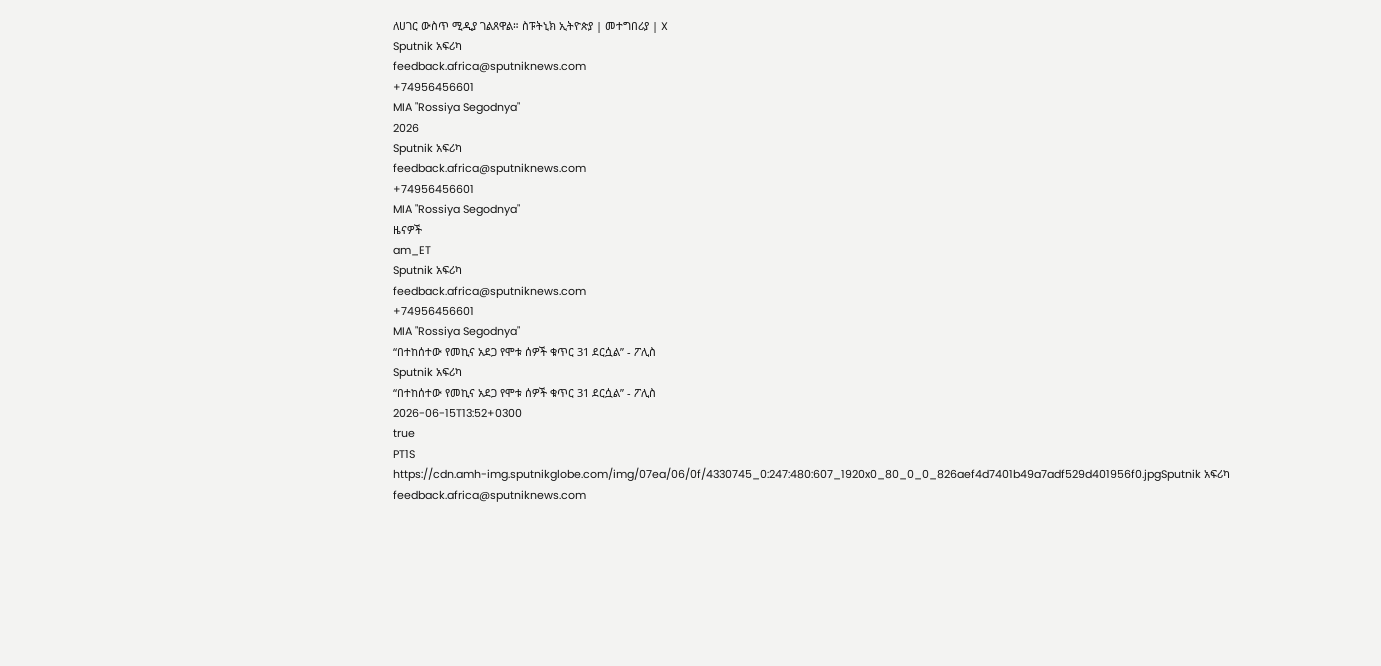ለሀገር ውስጥ ሚዲያ ገልጸዋል። ስፑትኒክ ኢትዮጵያ | መተግበሪያ | X
Sputnik አፍሪካ
feedback.africa@sputniknews.com
+74956456601
MIA "Rossiya Segodnya"
2026
Sputnik አፍሪካ
feedback.africa@sputniknews.com
+74956456601
MIA "Rossiya Segodnya"
ዜናዎች
am_ET
Sputnik አፍሪካ
feedback.africa@sputniknews.com
+74956456601
MIA "Rossiya Segodnya"
“በተከሰተው የመኪና አደጋ የሞቱ ሰዎች ቁጥር 31 ደርሷል” - ፖሊስ
Sputnik አፍሪካ
“በተከሰተው የመኪና አደጋ የሞቱ ሰዎች ቁጥር 31 ደርሷል” - ፖሊስ
2026-06-15T13:52+0300
true
PT1S
https://cdn.amh-img.sputnikglobe.com/img/07ea/06/0f/4330745_0:247:480:607_1920x0_80_0_0_826aef4d7401b49a7adf529d401956f0.jpgSputnik አፍሪካ
feedback.africa@sputniknews.com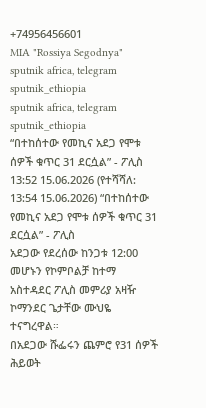+74956456601
MIA "Rossiya Segodnya"
sputnik africa, telegram sputnik_ethiopia
sputnik africa, telegram sputnik_ethiopia
“በተከሰተው የመኪና አደጋ የሞቱ ሰዎች ቁጥር 31 ደርሷል” - ፖሊስ
13:52 15.06.2026 (የተሻሻለ: 13:54 15.06.2026) “በተከሰተው የመኪና አደጋ የሞቱ ሰዎች ቁጥር 31 ደርሷል” - ፖሊስ
አደጋው የደረሰው ከንጋቱ 12:00 መሆኑን የኮምቦልቻ ከተማ አስተዳደር ፖሊስ መምሪያ አዛዥ ኮማንደር ጌታቸው ሙህዬ ተናግረዋል።
በአደጋው ሹፌሩን ጨምሮ የ31 ሰዎች ሕይወት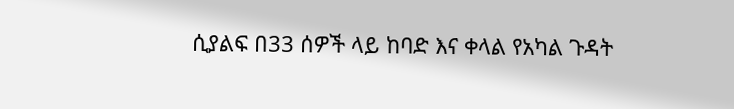ሲያልፍ በ33 ሰዎች ላይ ከባድ እና ቀላል የአካል ጉዳት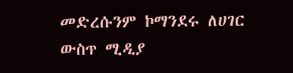መድረሱንም ኮማንደሩ ለሀገር ውስጥ ሚዲያ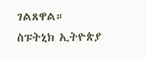ገልጸዋል።
ስፑትኒክ ኢትዮጵያ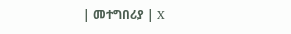| መተግበሪያ | X